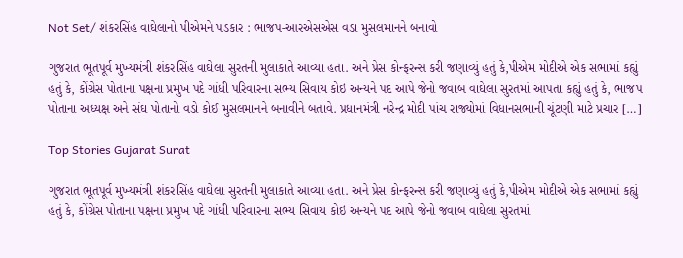Not Set/ શંકરસિંહ વાઘેલાનો પીએમને પડકાર : ભાજપ-આરએસએસ વડા મુસલમાનને બનાવો

ગુજરાત ભૂતપૂર્વ મુખ્યમંત્રી શંકરસિંહ વાઘેલા સુરતની મુલાકાતે આવ્યા હતા. અને પ્રેસ કોન્ફરન્સ કરી જણાવ્યું હતું કે,પીએમ મોદીએ એક સભામાં કહ્યું હતું કે, કોંગ્રેસ પોતાના પક્ષના પ્રમુખ પદે ગાંધી પરિવારના સભ્ય સિવાય કોઇ અન્યને પદ આપે જેનો જવાબ વાઘેલા સુરતમાં આપતા કહ્યું હતું કે, ભાજપ પોતાના અધ્યક્ષ અને સંઘ પોતાનો વડો કોઈ મુસલમાનને બનાવીને બતાવે. પ્રધાનમંત્રી નરેન્દ્ર મોદી પાંચ રાજ્યોમાં વિધાનસભાની ચૂંટણી માટે પ્રચાર […]

Top Stories Gujarat Surat

ગુજરાત ભૂતપૂર્વ મુખ્યમંત્રી શંકરસિંહ વાઘેલા સુરતની મુલાકાતે આવ્યા હતા. અને પ્રેસ કોન્ફરન્સ કરી જણાવ્યું હતું કે,પીએમ મોદીએ એક સભામાં કહ્યું હતું કે, કોંગ્રેસ પોતાના પક્ષના પ્રમુખ પદે ગાંધી પરિવારના સભ્ય સિવાય કોઇ અન્યને પદ આપે જેનો જવાબ વાઘેલા સુરતમાં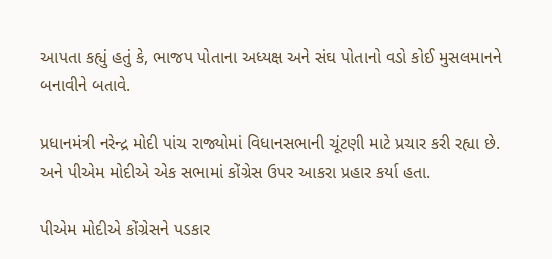આપતા કહ્યું હતું કે, ભાજપ પોતાના અધ્યક્ષ અને સંઘ પોતાનો વડો કોઈ મુસલમાનને બનાવીને બતાવે.

પ્રધાનમંત્રી નરેન્દ્ર મોદી પાંચ રાજ્યોમાં વિધાનસભાની ચૂંટણી માટે પ્રચાર કરી રહ્યા છે. અને પીએમ મોદીએ એક સભામાં કોંગ્રેસ ઉપર આકરા પ્રહાર કર્યા હતા.

પીએમ મોદીએ કોંગ્રેસને પડકાર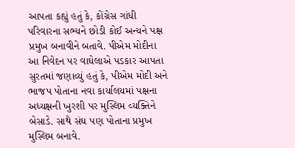આપતા કહ્યું હતું કે, કોંગ્રેસ ગાંધી પરિવારના સભ્યને છોડી કોઈ અન્યને પક્ષ પ્રમુખ બનાવીને બતાવે. પીએમ મોદીના આ નિવેદન પર વાઘેલાએ પડકાર આપતા સુરતમાં જણાવ્યું હતું કે, પીએમ મોદી અને ભાજપ પોતાના નવા કાર્યાલયમાં પક્ષના અધ્યક્ષની ખુરશી પર મુસ્લિમ વ્યક્તિને બેસાડે. સાથે સંઘ પણ પોતાના પ્રમુખ મુસ્લિમ બનાવે.